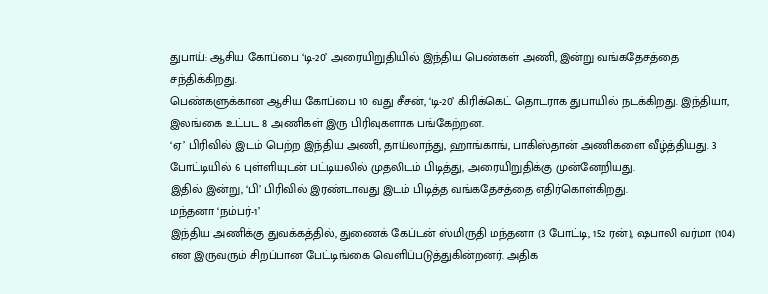துபாய்: ஆசிய கோப்பை ‘டி-20’ அரையிறுதியில் இந்திய பெண்கள் அணி, இன்று வங்கதேசத்தை சந்திக்கிறது.
பெண்களுக்கான ஆசிய கோப்பை 10 வது சீசன், ‘டி-20’ கிரிக்கெட் தொடராக துபாயில் நடக்கிறது. இந்தியா, இலங்கை உட்பட 8 அணிகள் இரு பிரிவுகளாக பங்கேற்றன.
‘ஏ’ பிரிவில் இடம் பெற்ற இந்திய அணி, தாய்லாந்து, ஹாங்காங், பாகிஸ்தான் அணிகளை வீழ்த்தியது. 3 போட்டியில் 6 புள்ளியுடன் பட்டியலில் முதலிடம் பிடித்து, அரையிறுதிக்கு முன்னேறியது.
இதில் இன்று, ‘பி’ பிரிவில் இரண்டாவது இடம் பிடித்த வங்கதேசத்தை எதிர்கொள்கிறது.
மந்தனா ‘நம்பர்-1’
இந்திய அணிக்கு துவக்கத்தில், துணைக் கேப்டன் ஸ்மிருதி மந்தனா (3 போட்டி, 152 ரன்), ஷபாலி வர்மா (104) என இருவரும் சிறப்பான பேட்டிங்கை வெளிப்படுத்துகின்றனர். அதிக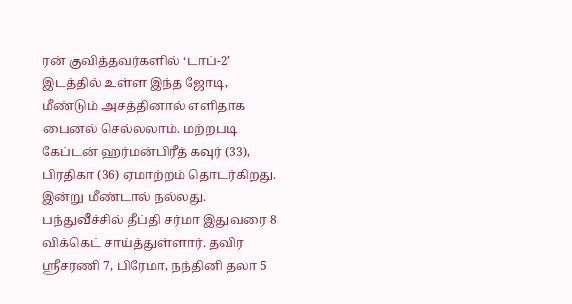ரன் குவித்தவர்களில் ‘டாப்-2’ இடத்தில் உள்ள இந்த ஜோடி, மீண்டும் அசத்தினால் எளிதாக பைனல் செல்லலாம். மற்றபடி கேப்டன் ஹர்மன்பிரீத் கவுர் (33), பிரதிகா (36) ஏமாற்றம் தொடர்கிறது. இன்று மீண்டால் நல்லது.
பந்துவீச்சில் தீப்தி சர்மா இதுவரை 8 விக்கெட் சாய்த்துள்ளார். தவிர ஸ்ரீசரணி 7, பிரேமா, நந்தினி தலா 5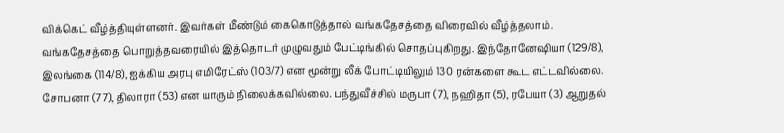விக்கெட் வீழ்த்தியுள்ளனர். இவர்கள் மீண்டும் கைகொடுத்தால் வங்கதேசத்தை விரைவில் வீழ்த்தலாம்.
வங்கதேசத்தை பொறுத்தவரையில் இத்தொடர் முழுவதும் பேட்டிங்கில் சொதப்புகிறது. இந்தோனேஷியா (129/8), இலங்கை (114/8), ஐக்கிய அரபு எமிரேட்ஸ் (103/7) என மூன்று லீக் போட்டியிலும் 130 ரன்களை கூட எட்டவில்லை. சோபனா (77), திலாரா (53) என யாரும் நிலைக்கவில்லை. பந்துவீச்சில் மருபா (7), நஹிதா (5), ரபேயா (3) ஆறுதல்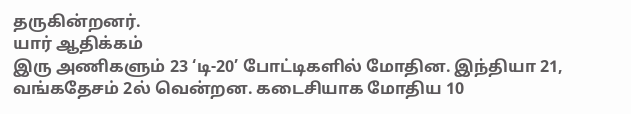தருகின்றனர்.
யார் ஆதிக்கம்
இரு அணிகளும் 23 ‘டி-20’ போட்டிகளில் மோதின. இந்தியா 21, வங்கதேசம் 2ல் வென்றன. கடைசியாக மோதிய 10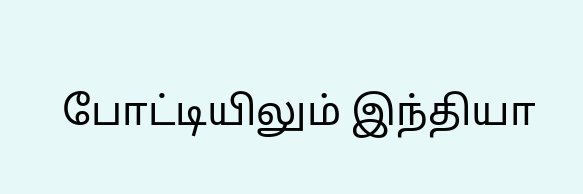போட்டியிலும் இந்தியா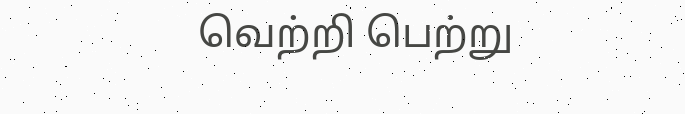வெற்றி பெற்று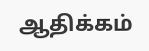ஆதிக்கம்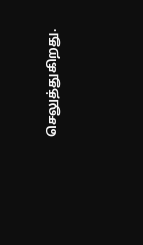செலுத்துகிறது.